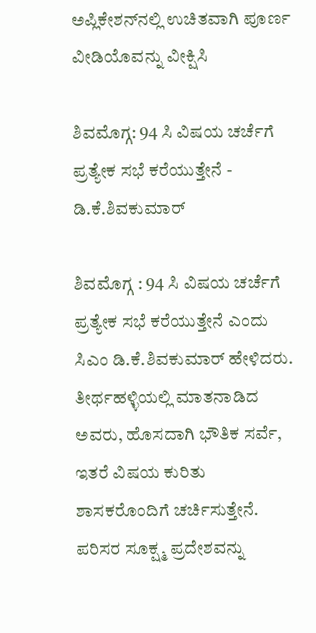ಅಪ್ಲಿಕೇಶನ್‌ನಲ್ಲಿ ಉಚಿತವಾಗಿ ಪೂರ್ಣ ವೀಡಿಯೊವನ್ನು ವೀಕ್ಷಿಸಿ

ಶಿವಮೊಗ್ಗ: 94 ಸಿ ವಿಷಯ ಚರ್ಚೆಗೆ ಪ್ರತ್ಯೇಕ ಸಭೆ ಕರೆಯುತ್ತೇನೆ - ಡಿ.ಕೆ.ಶಿವಕುಮಾರ್

ಶಿವಮೊಗ್ಗ : 94 ಸಿ ವಿಷಯ ಚರ್ಚೆಗೆ ಪ್ರತ್ಯೇಕ ಸಭೆ ಕರೆಯುತ್ತೇನೆ ಎಂದು ಸಿಎಂ ಡಿ.ಕೆ.ಶಿವಕುಮಾರ್ ಹೇಳಿದರು. ತೀರ್ಥಹಳ್ಳಿಯಲ್ಲಿ ಮಾತನಾಡಿದ ಅವರು, ಹೊಸದಾಗಿ ಭೌತಿಕ ಸರ್ವೆ, ಇತರೆ ವಿಷಯ ಕುರಿತು ಶಾಸಕರೊಂದಿಗೆ ಚರ್ಚಿಸುತ್ತೇನೆ. ಪರಿಸರ ಸೂಕ್ಷ್ಮ ಪ್ರದೇಶವನ್ನು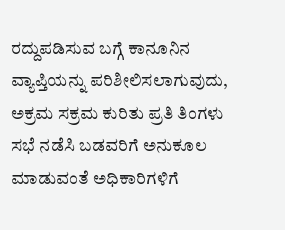ರದ್ದುಪಡಿಸುವ ಬಗ್ಗೆ ಕಾನೂನಿನ ವ್ಯಾಪ್ತಿಯನ್ನು ಪರಿಶೀಲಿಸಲಾಗುವುದು, ಅಕ್ರಮ ಸಕ್ರಮ ಕುರಿತು ಪ್ರತಿ ತಿಂಗಳು ಸಭೆ ನಡೆಸಿ ಬಡವರಿಗೆ ಅನುಕೂಲ ಮಾಡುವಂತೆ ಅಧಿಕಾರಿಗಳಿಗೆ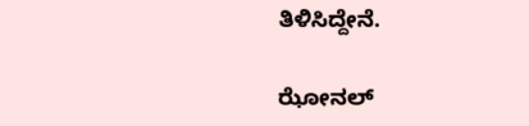ತಿಳಿಸಿದ್ದೇನೆ.

ಝೋನಲ್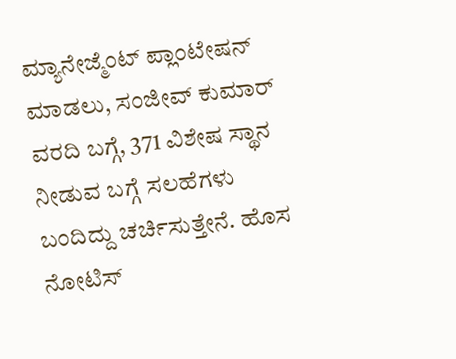ಮ್ಯಾನೇಜ್ಮೆಂಟ್ ಪ್ಲಾಂಟೇಷನ್ ಮಾಡಲು, ಸಂಜೀವ್ ಕುಮಾರ್ ವರದಿ ಬಗ್ಗೆ, 371 ವಿಶೇಷ ಸ್ಥಾನ ನೀಡುವ ಬಗ್ಗೆ ಸಲಹೆಗಳು ಬಂದಿದ್ದು ಚರ್ಚಿಸುತ್ತೇನೆ. ಹೊಸ ನೋಟಿಸ್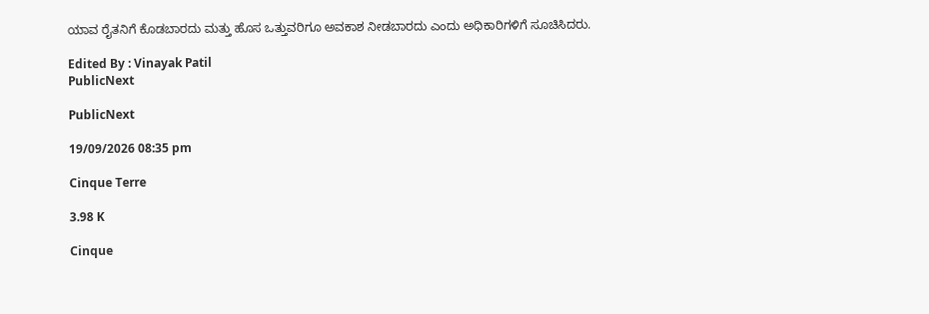ಯಾವ ರೈತನಿಗೆ ಕೊಡಬಾರದು ಮತ್ತು ಹೊಸ ಒತ್ತುವರಿಗೂ ಅವಕಾಶ ನೀಡಬಾರದು ಎಂದು ಅಧಿಕಾರಿಗಳಿಗೆ ಸೂಚಿಸಿದರು.

Edited By : Vinayak Patil
PublicNext

PublicNext

19/09/2026 08:35 pm

Cinque Terre

3.98 K

Cinque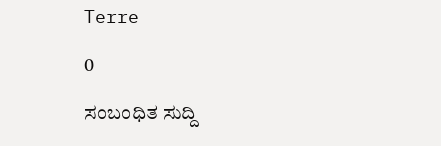Terre

0

ಸಂಬಂಧಿತ ಸುದ್ದಿ